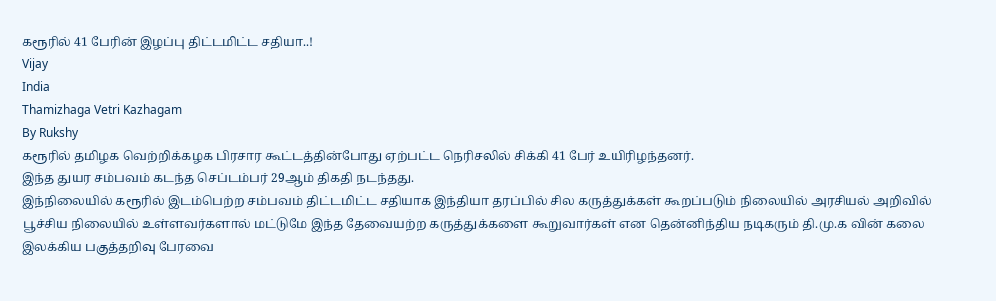கரூரில் 41 பேரின் இழப்பு திட்டமிட்ட சதியா..!
Vijay
India
Thamizhaga Vetri Kazhagam
By Rukshy
கரூரில் தமிழக வெற்றிக்கழக பிரசார கூட்டத்தின்போது ஏற்பட்ட நெரிசலில் சிக்கி 41 பேர் உயிரிழந்தனர்.
இந்த துயர சம்பவம் கடந்த செப்டம்பர் 29ஆம் திகதி நடந்தது.
இந்நிலையில் கரூரில் இடம்பெற்ற சம்பவம் திட்டமிட்ட சதியாக இந்தியா தரப்பில் சில கருத்துக்கள் கூறப்படும் நிலையில் அரசியல் அறிவில் பூச்சிய நிலையில் உள்ளவர்களால் மட்டுமே இந்த தேவையற்ற கருத்துக்களை கூறுவார்கள் என தென்னிந்திய நடிகரும் தி.மு.க வின் கலை இலக்கிய பகுத்தறிவு பேரவை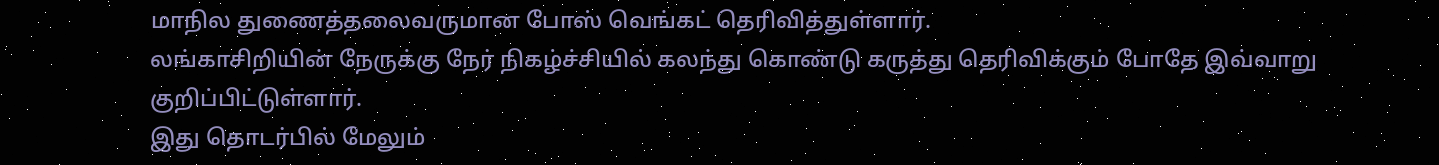மாநில துணைத்தலைவருமான போஸ் வெங்கட் தெரிவித்துள்ளார்.
லங்காசிறியின் நேருக்கு நேர் நிகழ்ச்சியில் கலந்து கொண்டு கருத்து தெரிவிக்கும் போதே இவ்வாறு குறிப்பிட்டுள்ளார்.
இது தொடர்பில் மேலும்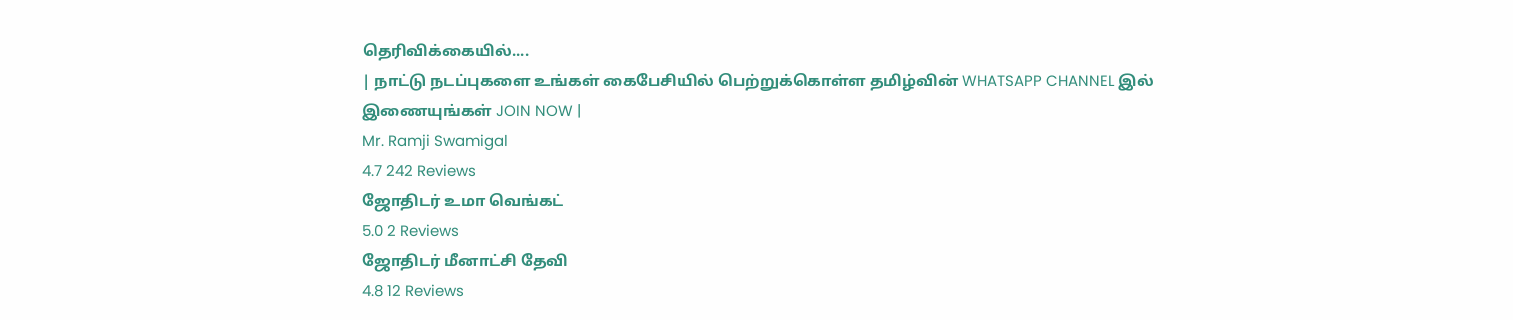தெரிவிக்கையில்....
| நாட்டு நடப்புகளை உங்கள் கைபேசியில் பெற்றுக்கொள்ள தமிழ்வின் WHATSAPP CHANNEL இல் இணையுங்கள் JOIN NOW |
Mr. Ramji Swamigal
4.7 242 Reviews
ஜோதிடர் உமா வெங்கட்
5.0 2 Reviews
ஜோதிடர் மீனாட்சி தேவி
4.8 12 Reviews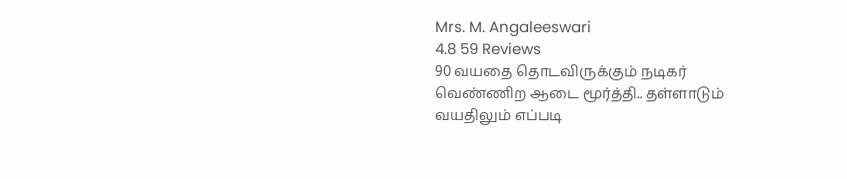Mrs. M. Angaleeswari
4.8 59 Reviews
90 வயதை தொடவிருக்கும் நடிகர் வெண்ணிற ஆடை மூர்த்தி.. தள்ளாடும் வயதிலும் எப்படி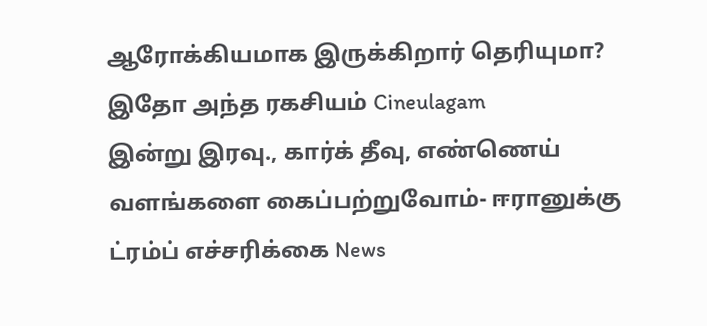ஆரோக்கியமாக இருக்கிறார் தெரியுமா? இதோ அந்த ரகசியம் Cineulagam
இன்று இரவு., கார்க் தீவு, எண்ணெய் வளங்களை கைப்பற்றுவோம்- ஈரானுக்கு ட்ரம்ப் எச்சரிக்கை News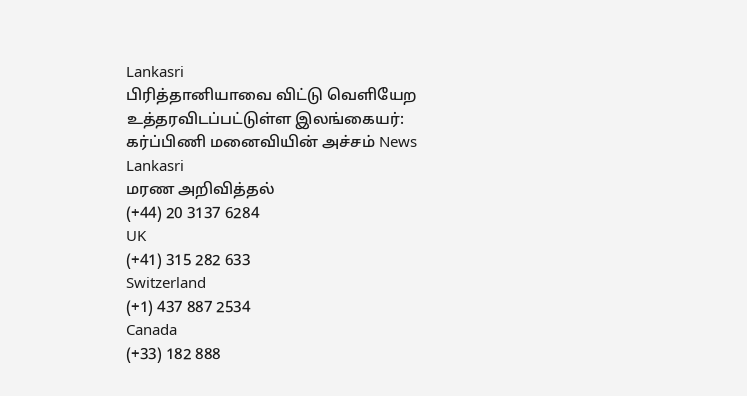Lankasri
பிரித்தானியாவை விட்டு வெளியேற உத்தரவிடப்பட்டுள்ள இலங்கையர்: கர்ப்பிணி மனைவியின் அச்சம் News Lankasri
மரண அறிவித்தல்
(+44) 20 3137 6284
UK
(+41) 315 282 633
Switzerland
(+1) 437 887 2534
Canada
(+33) 182 888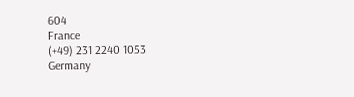604
France
(+49) 231 2240 1053
Germany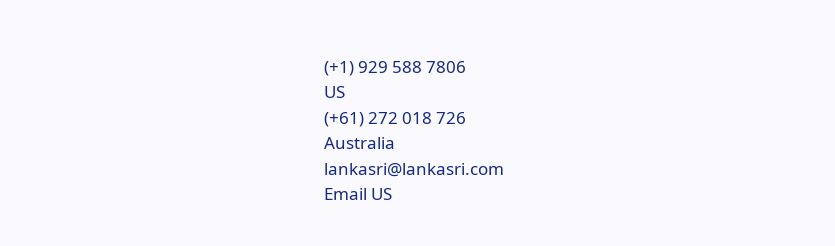(+1) 929 588 7806
US
(+61) 272 018 726
Australia
lankasri@lankasri.com
Email US